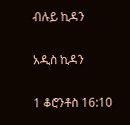ብሉይ ኪዳን

አዲስ ኪዳን

1 ቆሮንቶስ 16:10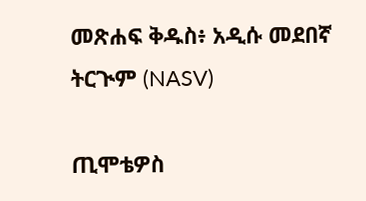መጽሐፍ ቅዱስ፥ አዲሱ መደበኛ ትርጒም (NASV)

ጢሞቴዎስ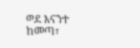ወደ እናንተ ከመጣ፣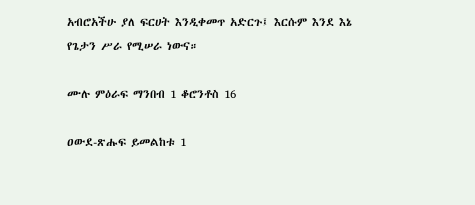አብሮአችሁ ያለ ፍርሀት እንዲቀመጥ አድርጉ፤ እርሱም እንደ እኔ የጌታን ሥራ የሚሠራ ነውና።

ሙሉ ምዕራፍ ማንበብ 1 ቆሮንቶስ 16

ዐውደ-ጽሑፍ ይመልከቱ 1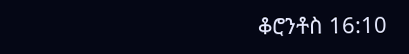ቆሮንቶስ 16:10